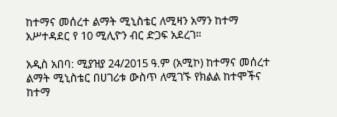ከተማና መሰረተ ልማት ሚኒስቴር ለሚዛን አማን ከተማ አሥተዳደር የ 10 ሚሊዮን ብር ድጋፍ አደረገ።

አዲስ አበባ: ሚያዝያ 24/2015 ዓ.ም (አሚኮ) ከተማና መሰረተ ልማት ሚኒስቴር በሀገሪቱ ውስጥ ለሚገኙ የክልል ከተሞችና ከተማ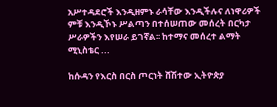አሥተዳደሮች እንዲዘምኑ ራሳቸው እንዲችሉና ለነዋሪዎች ምቹ እንዲኾኑ ሥልጣን በተሰሠጠው መሰረት በርካታ ሥራዎችን እየሠራ ይገኛል፡፡ ከተማና መሰረተ ልማት ሚኒስቴር ...

ከሱዳን የእርስ በርስ ጦርነት ሸሽተው ኢትዮጵያ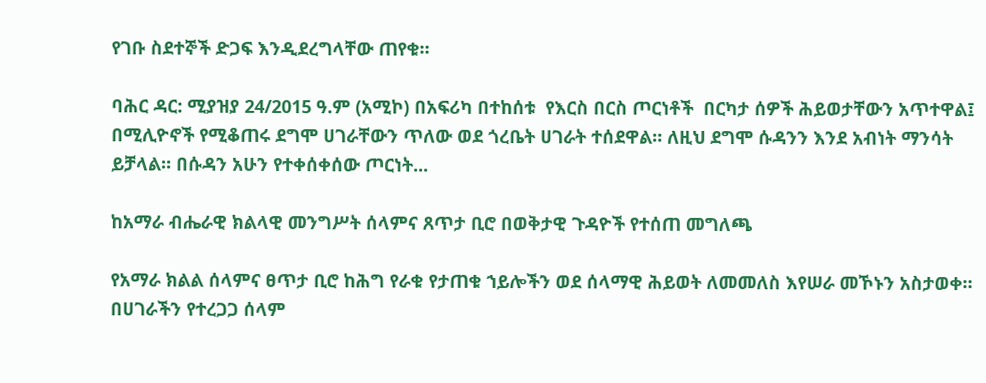የገቡ ስደተኞች ድጋፍ እንዲደረግላቸው ጠየቁ።

ባሕር ዳር: ሚያዝያ 24/2015 ዓ.ም (አሚኮ) በአፍሪካ በተከሰቱ  የእርስ በርስ ጦርነቶች  በርካታ ሰዎች ሕይወታቸውን አጥተዋል፤ በሚሊዮኖች የሚቆጠሩ ደግሞ ሀገራቸውን ጥለው ወደ ጎረቤት ሀገራት ተሰደዋል። ለዚህ ደግሞ ሱዳንን እንደ አብነት ማንሳት ይቻላል። በሱዳን አሁን የተቀሰቀሰው ጦርነት...

ከአማራ ብሔራዊ ክልላዊ መንግሥት ሰላምና ጸጥታ ቢሮ በወቅታዊ ጉዳዮች የተሰጠ መግለጫ

የአማራ ክልል ሰላምና ፀጥታ ቢሮ ከሕግ የራቁ የታጠቁ ኀይሎችን ወደ ሰላማዊ ሕይወት ለመመለስ እየሠራ መኾኑን አስታወቀ። በሀገራችን የተረጋጋ ሰላም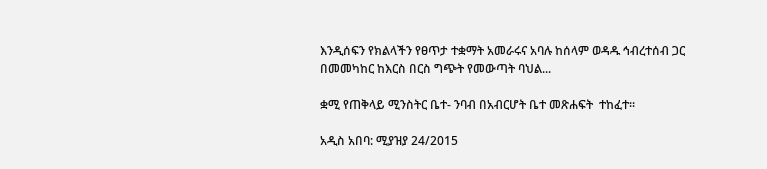እንዲሰፍን የክልላችን የፀጥታ ተቋማት አመራሩና አባሉ ከሰላም ወዳዱ ኅብረተሰብ ጋር በመመካከር ከእርስ በርስ ግጭት የመውጣት ባህል...

ቋሚ የጠቅላይ ሚንስትር ቤተ- ንባብ በአብርሆት ቤተ መጽሐፍት  ተከፈተ፡፡

አዲስ አበባ: ሚያዝያ 24/2015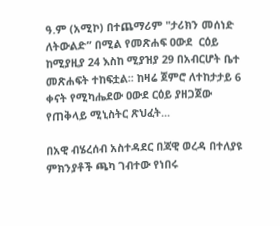ዓ.ም (አሚኮ) በተጨማሪም "ታሪክን መሰነድ ለትውልድ” በሚል የመጽሐፍ ዐውደ  ርዕይ ከሚያዚያ 24 እስከ ሚያዝያ 29 በአብርሆት ቤተ መጽሐፍት ተከፍቷል፡፡ ከዛሬ ጀምሮ ለተከታታይ 6 ቀናት የሚካሔደው ዐውደ ርዕይ ያዘጋጀው የጠቅላይ ሚኒስትር ጽህፈት...

በአዊ ብሄረሰብ አስተዳደር በጃዊ ወረዳ በተለያዩ ምክንያቶች ጫካ ገብተው የነበሩ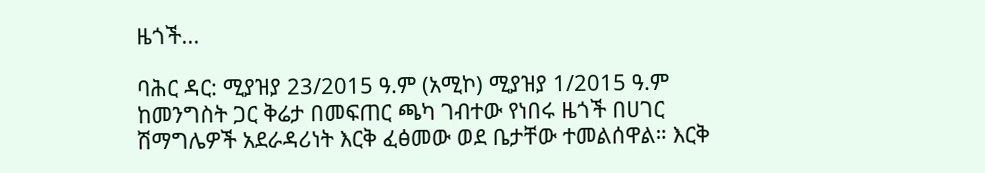ዜጎች...

ባሕር ዳር: ሚያዝያ 23/2015 ዓ.ም (አሚኮ) ሚያዝያ 1/2015 ዓ.ም ከመንግስት ጋር ቅሬታ በመፍጠር ጫካ ገብተው የነበሩ ዜጎች በሀገር ሽማግሌዎች አደራዳሪነት እርቅ ፈፅመው ወደ ቤታቸው ተመልሰዋል። እርቅ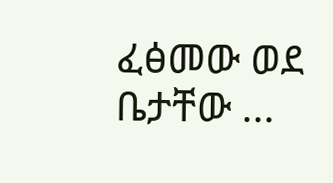ፈፅመው ወደ ቤታቸው ...